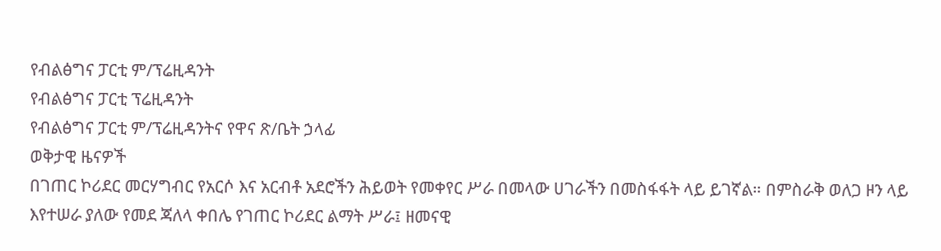የብልፅግና ፓርቲ ም/ፕሬዚዳንት
የብልፅግና ፓርቲ ፕሬዚዳንት
የብልፅግና ፓርቲ ም/ፕሬዚዳንትና የዋና ጽ/ቤት ኃላፊ
ወቅታዊ ዜናዎች
በገጠር ኮሪደር መርሃግብር የአርሶ እና አርብቶ አደሮችን ሕይወት የመቀየር ሥራ በመላው ሀገራችን በመስፋፋት ላይ ይገኛል። በምስራቅ ወለጋ ዞን ላይ እየተሠራ ያለው የመደ ጃለላ ቀበሌ የገጠር ኮሪደር ልማት ሥራ፤ ዘመናዊ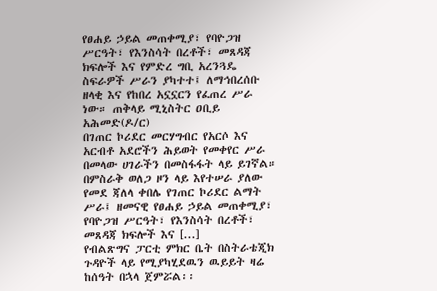የፀሐይ ኃይል መጠቀሚያ፣ የባዮጋዝ ሥርዓት፣ የእንስሳት በረቶች፣ መጸዳጃ ክፍሎች እና የምድረ ግቢ አረንጓዴ ስፍራዎች ሥራን ያካተተ፤ ለማኅበረሰቡ ዘላቂ እና የከበረ አኗኗርን የፈጠረ ሥራ ነው። ጠቅላይ ሚኒስትር ዐቢይ አሕመድ(ዶ/ር)
በገጠር ኮሪደር መርሃግብር የአርሶ እና አርብቶ አደሮችን ሕይወት የመቀየር ሥራ በመላው ሀገራችን በመስፋፋት ላይ ይገኛል። በምስራቅ ወለጋ ዞን ላይ እየተሠራ ያለው የመደ ጃለላ ቀበሌ የገጠር ኮሪደር ልማት ሥራ፤ ዘመናዊ የፀሐይ ኃይል መጠቀሚያ፣ የባዮጋዝ ሥርዓት፣ የእንስሳት በረቶች፣ መጸዳጃ ክፍሎች እና [...]
የብልጽግና ፓርቲ ምክር ቤት በስትራቴጂክ ጉዳዮች ላይ የሚያካሂደዉን ዉይይት ዛሬ ከሰዓት በኋላ ጀምሯል፡፡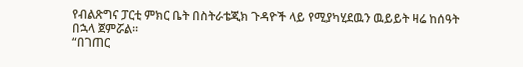የብልጽግና ፓርቲ ምክር ቤት በስትራቴጂክ ጉዳዮች ላይ የሚያካሂደዉን ዉይይት ዛሬ ከሰዓት በኋላ ጀምሯል፡፡
“በገጠር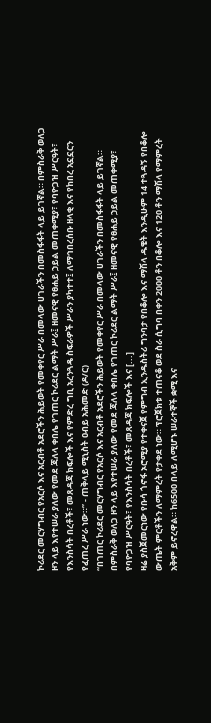ኮሪደር መርሃግብር የአርሶ እና አርብቶ አደሮችን ሕይወት የመቀየር ሥራ በመላው ሀገራችን በመስፋፋት ላይ ይገኛል። በምስራቅ ወለጋ ዞን ላይ እየተሠራ ያለው የመደ ጃለላ ቀበሌ የገጠር ኮሪደር ልማት ሥራ፤ ዘመናዊ የፀሐይ ኃይል መጠቀሚያ፣ የባዮጋዝ ሥርዓት፣ የእንስሳት በረቶች፣ መጸዳጃ ክፍሎች እና የምድረ ግቢ አረንጓዴ ስፍራዎች ሥራን ያካተተ፤ ለማኅበረሰቡ ዘላቂ እና የከበረ አኗኗርን የፈጠረ ሥራ ነው።” - ጠቅላይ ሚኒስት ዐብይ አሕመድ (ዶ/ር)
“በገጠር ኮሪደር መርሃግብር የአርሶ እና አርብቶ አደሮችን ሕይወት የመቀየር ሥራ በመላው ሀገራችን በመስፋፋት ላይ ይገኛል። በምስራቅ ወለጋ ዞን ላይ እየተሠራ ያለው የመደ ጃለላ ቀበሌ የገጠር ኮሪደር ልማት ሥራ፤ ዘመናዊ የፀሐይ ኃይል መጠቀሚያ፣ የባዮጋዝ ሥርዓት፣ የእንስሳት በረቶች፣ መጸዳጃ ክፍሎች እና [...]
ዛሬ ያስጀመርነው የቡሳ ጎኖፋ ኦሮሚያ የተቀናጀ የምግብ ኢንዱስትሪ ግንባታ የበቆሎ እና ማሽላ ዱቄት እንዲሁም 14 ተጓዳኝ የበቆሎ ውጤት ምርቶችን ለማምረት የታቀደ ነው። ፕሮጀክቱ ተጠናቆ ወደ ስራ ሲግባ በቀን 2000 ቶን በቆሎ እና 120 ቶን ማሽላ የማምረት አቅም ይኖረዋል። ከ6500 በላይ ለሚሆኑ ሠራተኞች ቋሚ እና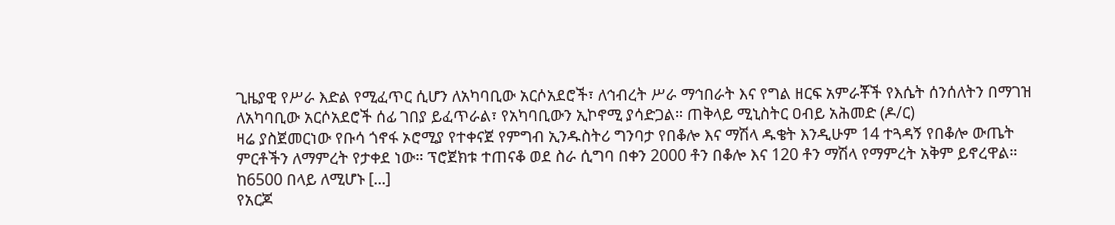ጊዜያዊ የሥራ እድል የሚፈጥር ሲሆን ለአካባቢው አርሶአደሮች፣ ለኅብረት ሥራ ማኅበራት እና የግል ዘርፍ አምራቾች የእሴት ሰንሰለትን በማገዝ ለአካባቢው አርሶአደሮች ሰፊ ገበያ ይፈጥራል፣ የአካባቢውን ኢኮኖሚ ያሳድጋል። ጠቅላይ ሚኒስትር ዐብይ አሕመድ (ዶ/ር)
ዛሬ ያስጀመርነው የቡሳ ጎኖፋ ኦሮሚያ የተቀናጀ የምግብ ኢንዱስትሪ ግንባታ የበቆሎ እና ማሽላ ዱቄት እንዲሁም 14 ተጓዳኝ የበቆሎ ውጤት ምርቶችን ለማምረት የታቀደ ነው። ፕሮጀክቱ ተጠናቆ ወደ ስራ ሲግባ በቀን 2000 ቶን በቆሎ እና 120 ቶን ማሽላ የማምረት አቅም ይኖረዋል። ከ6500 በላይ ለሚሆኑ [...]
የአርጆ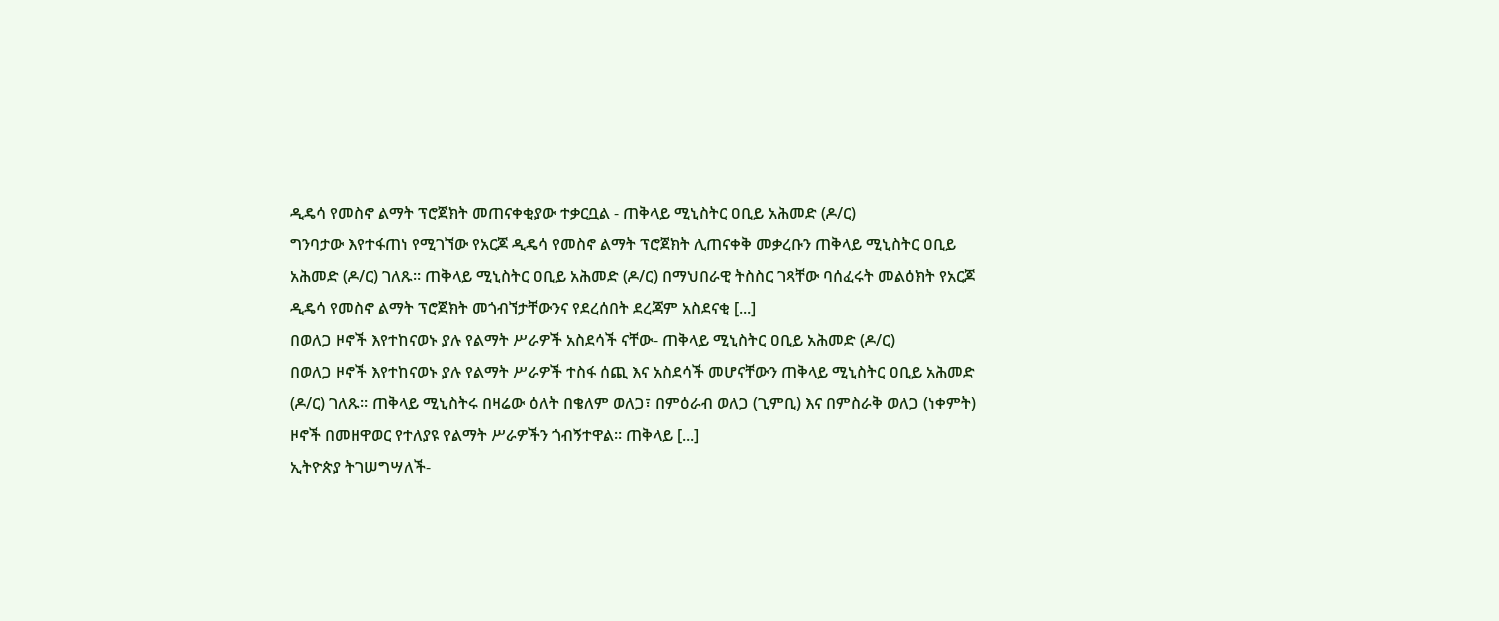ዲዴሳ የመስኖ ልማት ፕሮጀክት መጠናቀቂያው ተቃርቧል - ጠቅላይ ሚኒስትር ዐቢይ አሕመድ (ዶ/ር)
ግንባታው እየተፋጠነ የሚገኘው የአርጆ ዲዴሳ የመስኖ ልማት ፕሮጀክት ሊጠናቀቅ መቃረቡን ጠቅላይ ሚኒስትር ዐቢይ አሕመድ (ዶ/ር) ገለጹ። ጠቅላይ ሚኒስትር ዐቢይ አሕመድ (ዶ/ር) በማህበራዊ ትስስር ገጻቸው ባሰፈሩት መልዕክት የአርጆ ዲዴሳ የመስኖ ልማት ፕሮጀክት መጎብኘታቸውንና የደረሰበት ደረጃም አስደናቂ [...]
በወለጋ ዞኖች እየተከናወኑ ያሉ የልማት ሥራዎች አስደሳች ናቸው- ጠቅላይ ሚኒስትር ዐቢይ አሕመድ (ዶ/ር)
በወለጋ ዞኖች እየተከናወኑ ያሉ የልማት ሥራዎች ተስፋ ሰጪ እና አስደሳች መሆናቸውን ጠቅላይ ሚኒስትር ዐቢይ አሕመድ (ዶ/ር) ገለጹ። ጠቅላይ ሚኒስትሩ በዛሬው ዕለት በቄለም ወለጋ፣ በምዕራብ ወለጋ (ጊምቢ) እና በምስራቅ ወለጋ (ነቀምት) ዞኖች በመዘዋወር የተለያዩ የልማት ሥራዎችን ጎብኝተዋል። ጠቅላይ [...]
ኢትዮጵያ ትገሠግሣለች-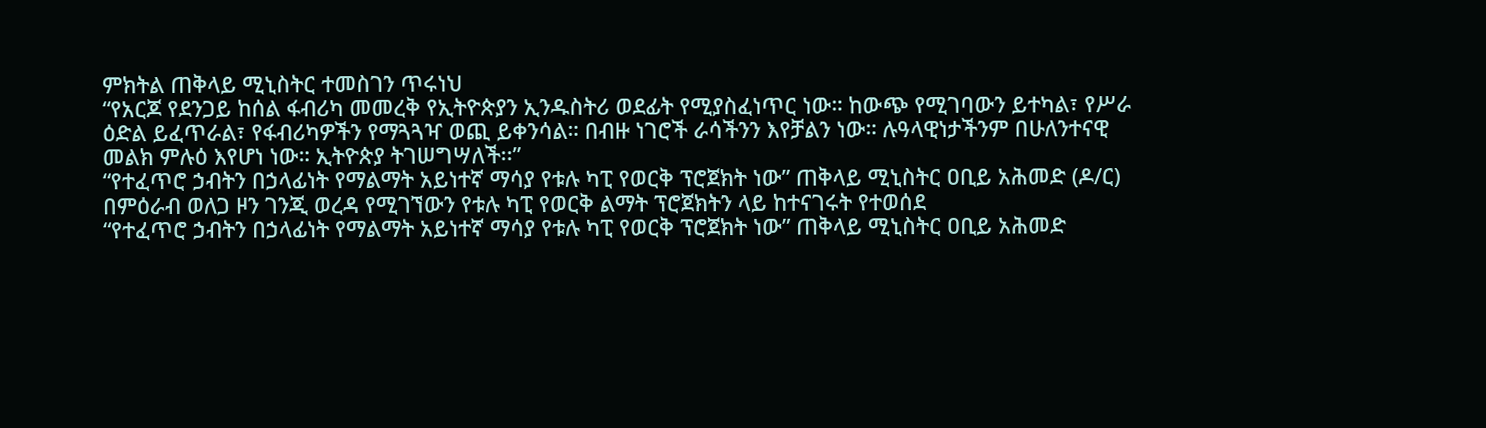ምክትል ጠቅላይ ሚኒስትር ተመስገን ጥሩነህ
“የአርጆ የደንጋይ ከሰል ፋብሪካ መመረቅ የኢትዮጵያን ኢንዱስትሪ ወደፊት የሚያስፈነጥር ነው። ከውጭ የሚገባውን ይተካል፣ የሥራ ዕድል ይፈጥራል፣ የፋብሪካዎችን የማጓጓዣ ወጪ ይቀንሳል። በብዙ ነገሮች ራሳችንን እየቻልን ነው። ሉዓላዊነታችንም በሁለንተናዊ መልክ ምሉዕ እየሆነ ነው። ኢትዮጵያ ትገሠግሣለች፡፡”
“የተፈጥሮ ኃብትን በኃላፊነት የማልማት አይነተኛ ማሳያ የቱሉ ካፒ የወርቅ ፕሮጀክት ነው” ጠቅላይ ሚኒስትር ዐቢይ አሕመድ (ዶ/ር) በምዕራብ ወለጋ ዞን ገንጂ ወረዳ የሚገኘውን የቱሉ ካፒ የወርቅ ልማት ፕሮጀክትን ላይ ከተናገሩት የተወሰደ
“የተፈጥሮ ኃብትን በኃላፊነት የማልማት አይነተኛ ማሳያ የቱሉ ካፒ የወርቅ ፕሮጀክት ነው” ጠቅላይ ሚኒስትር ዐቢይ አሕመድ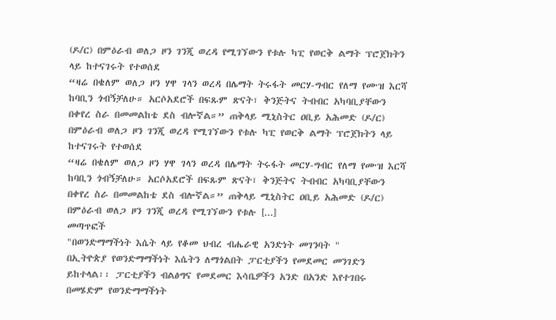(ዶ/ር) በምዕራብ ወለጋ ዞን ገንጂ ወረዳ የሚገኘውን የቱሉ ካፒ የወርቅ ልማት ፕሮጀክትን ላይ ከተናገሩት የተወሰደ
“ዛሬ በቄለም ወለጋ ዞን ሃዋ ገላን ወረዳ በሌማት ትሩፋት መርሃ-ግብር የለማ የሙዝ እርሻ ከባቢን ጎብኝቻለሁ። አርሶአደሮች በፍጹም ጽናት፣ ቅንጅትና ትብብር አካባቢያቸውን በቀየረ ስራ በመመልከቴ ደስ ብሎኛል።” ጠቅላይ ሚኒስትር ዐቢይ አሕመድ (ዶ/ር) በምዕራብ ወለጋ ዞን ገንጂ ወረዳ የሚገኘውን የቱሉ ካፒ የወርቅ ልማት ፕሮጀክትን ላይ ከተናገሩት የተወሰደ
“ዛሬ በቄለም ወለጋ ዞን ሃዋ ገላን ወረዳ በሌማት ትሩፋት መርሃ-ግብር የለማ የሙዝ እርሻ ከባቢን ጎብኝቻለሁ። አርሶአደሮች በፍጹም ጽናት፣ ቅንጅትና ትብብር አካባቢያቸውን በቀየረ ስራ በመመልከቴ ደስ ብሎኛል።” ጠቅላይ ሚኒስትር ዐቢይ አሕመድ (ዶ/ር) በምዕራብ ወለጋ ዞን ገንጂ ወረዳ የሚገኘውን የቱሉ [...]
መጣጥፎች
"በወንድማማችነት እሴት ላይ የቆመ ህብረ ብሔራዊ አንድነት መገንባት "
በኢትዮጵያ የወንድማማችነት እሴትን ለማጎልበት ፓርቲያችን የመደመር መንገድን ይከተላል፡፡ ፓርቲያችን ብልፅግና የመደመር እሳቤዎችን አንድ በአንድ እየተገበሩ በመሄድም የወንድማማችነት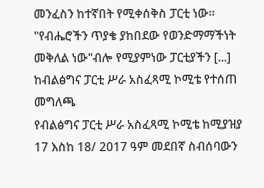መንፈስን ከተኛበት የሚቀሰቅስ ፓርቲ ነው። "የብሔሮችን ጥያቄ ያከበደው የወንድማማችነት መቅለል ነው"ብሎ የሚያምነው ፓርቲያችን [...]
ከብልፅግና ፓርቲ ሥራ አስፈጻሚ ኮሚቴ የተሰጠ መግለጫ
የብልፅግና ፓርቲ ሥራ አስፈጻሚ ኮሚቴ ከሚያዝያ 17 እስከ 18/ 2017 ዓም መደበኛ ስብሰባውን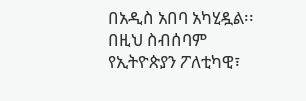በአዲስ አበባ አካሂዷል፡፡ በዚህ ስብሰባም የኢትዮጵያን ፖለቲካዊ፣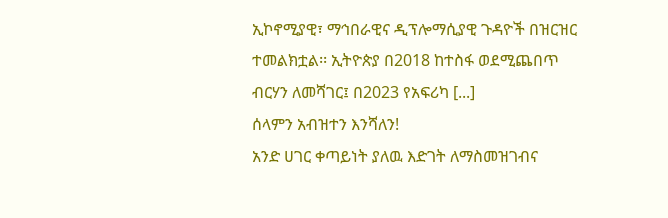ኢኮኖሚያዊ፣ ማኅበራዊና ዲፕሎማሲያዊ ጉዳዮች በዝርዝር ተመልክቷል፡፡ ኢትዮጵያ በ2018 ከተስፋ ወደሚጨበጥ ብርሃን ለመሻገር፤ በ2023 የአፍሪካ [...]
ሰላምን አብዝተን እንሻለን!
አንድ ሀገር ቀጣይነት ያለዉ እድገት ለማስመዝገብና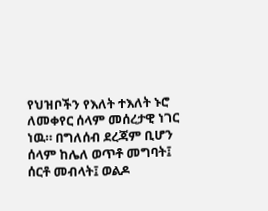የህዝቦችን የእለት ተእለት ኑሮ ለመቀየር ሰላም መሰረታዊ ነገር ነዉ። በግለሰብ ደረጃም ቢሆን ሰላም ከሌለ ወጥቶ መግባት፤ ሰርቶ መብላት፤ ወልዶ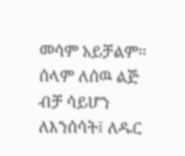መሳም አይቻልም፡፡ ሰላም ለሰዉ ልጅ ብቻ ሳይሆን ለእንሰሳት፤ ለዱር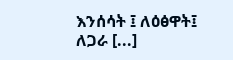እንሰሳት ፤ ለዕፅዋት፤ ለጋራ [...]